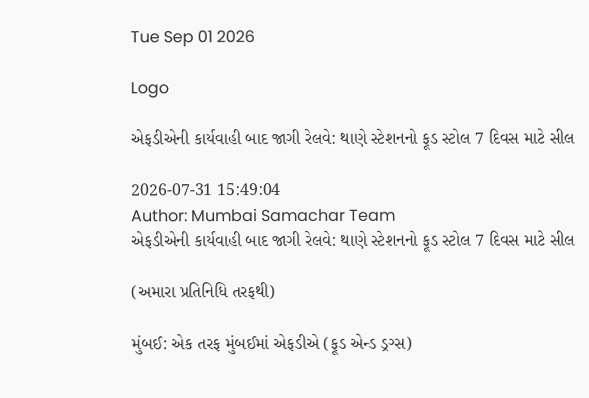Tue Sep 01 2026

Logo

એફડીએની કાર્યવાહી બાદ જાગી રેલવે: થાણે સ્ટેશનનો ફૂડ સ્ટોલ 7 દિવસ માટે સીલ

2026-07-31 15:49:04
Author: Mumbai Samachar Team
એફડીએની કાર્યવાહી બાદ જાગી રેલવે: થાણે સ્ટેશનનો ફૂડ સ્ટોલ 7 દિવસ માટે સીલ

(અમારા પ્રતિનિધિ તરફથી)

મુંબઈ: એક તરફ મુંબઈમાં એફડીએ (ફૂડ એન્ડ ડ્રગ્સ)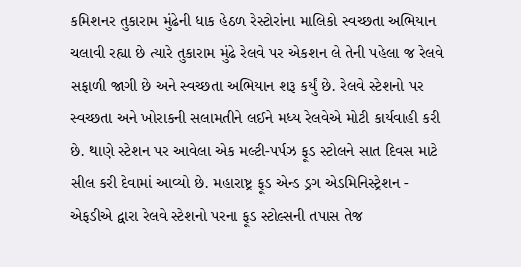કમિશનર તુકારામ મુંઢેની ધાક હેઠળ રેસ્ટોરાંના માલિકો સ્વચ્છતા અભિયાન ચલાવી રહ્યા છે ત્યારે તુકારામ મુંઢે રેલવે પર એકશન લે તેની પહેલા જ રેલવે સફાળી જાગી છે અને સ્વચ્છતા અભિયાન શરૂ કર્યું છે. રેલવે સ્ટેશનો પર સ્વચ્છતા અને ખોરાકની સલામતીને લઈને મધ્ય રેલવેએ મોટી કાર્યવાહી કરી છે. થાણે સ્ટેશન પર આવેલા એક મલ્ટી-પર્પઝ ફૂડ સ્ટોલને સાત દિવસ માટે સીલ કરી દેવામાં આવ્યો છે. મહારાષ્ટ્ર ફૂડ એન્ડ ડ્રગ એડમિનિસ્ટ્રેશન -  એફડીએ દ્વારા રેલવે સ્ટેશનો પરના ફૂડ સ્ટોલ્સની તપાસ તેજ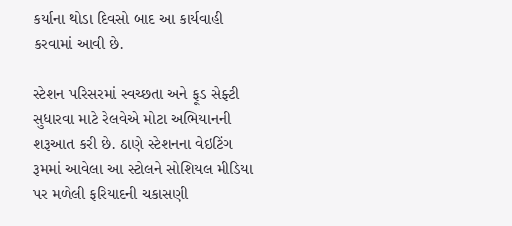કર્યાના થોડા દિવસો બાદ આ કાર્યવાહી કરવામાં આવી છે.

સ્ટેશન પરિસરમાં સ્વચ્છતા અને ફૂડ સેફ્ટી સુધારવા માટે રેલવેએ મોટા અભિયાનની શરૂઆત કરી છે. ઠાણે સ્ટેશનના વેઇટિંગ રૂમમાં આવેલા આ સ્ટોલને સોશિયલ મીડિયા પર મળેલી ફરિયાદની ચકાસણી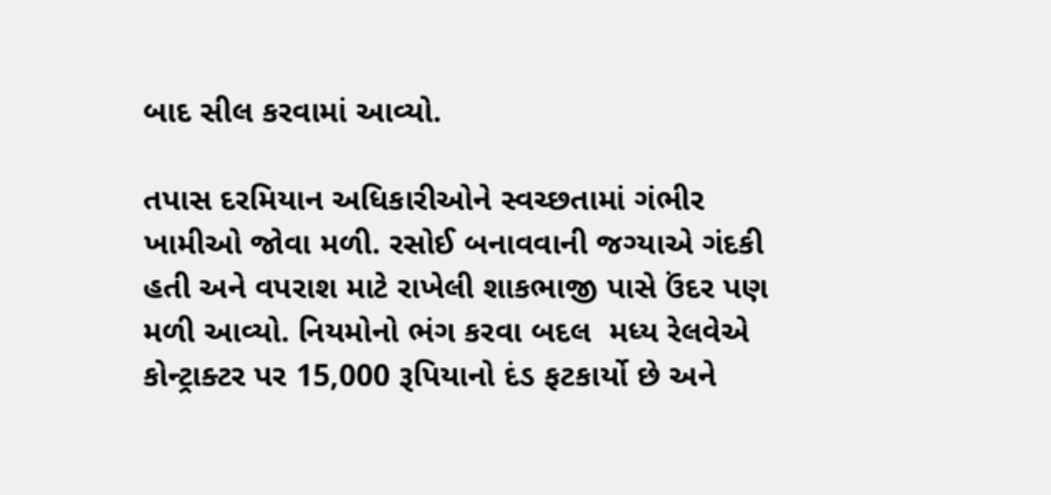બાદ સીલ કરવામાં આવ્યો.

તપાસ દરમિયાન અધિકારીઓને સ્વચ્છતામાં ગંભીર ખામીઓ જોવા મળી. રસોઈ બનાવવાની જગ્યાએ ગંદકી હતી અને વપરાશ માટે રાખેલી શાકભાજી પાસે ઉંદર પણ મળી આવ્યો. નિયમોનો ભંગ કરવા બદલ  મધ્ય રેલવેએ કોન્ટ્રાક્ટર પર 15,000 રૂપિયાનો દંડ ફટકાર્યો છે અને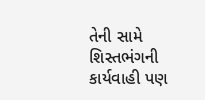તેની સામે શિસ્તભંગની કાર્યવાહી પણ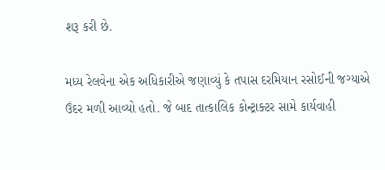શરૂ કરી છે.

મધ્ય રેલવેના એક અધિકારીએ જણાવ્યું કે તપાસ દરમિયાન રસોઈની જગ્યાએ ઉંદર મળી આવ્યો હતો. જે બાદ તાત્કાલિક કોન્ટ્રાક્ટર સામે કાર્યવાહી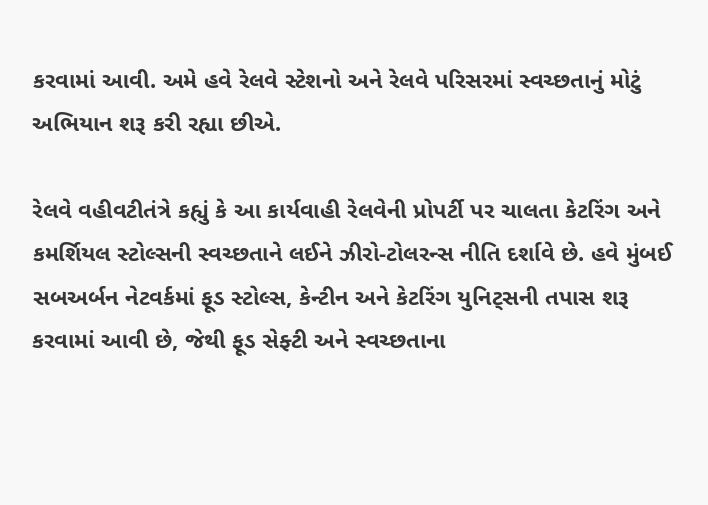કરવામાં આવી. અમે હવે રેલવે સ્ટેશનો અને રેલવે પરિસરમાં સ્વચ્છતાનું મોટું અભિયાન શરૂ કરી રહ્યા છીએ.

રેલવે વહીવટીતંત્રે કહ્યું કે આ કાર્યવાહી રેલવેની પ્રોપર્ટી પર ચાલતા કેટરિંગ અને કમર્શિયલ સ્ટોલ્સની સ્વચ્છતાને લઈને ઝીરો-ટોલરન્સ નીતિ દર્શાવે છે. હવે મુંબઈ સબઅર્બન નેટવર્કમાં ફૂડ સ્ટોલ્સ, કેન્ટીન અને કેટરિંગ યુનિટ્સની તપાસ શરૂ કરવામાં આવી છે, જેથી ફૂડ સેફ્ટી અને સ્વચ્છતાના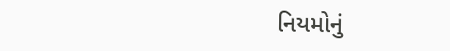નિયમોનું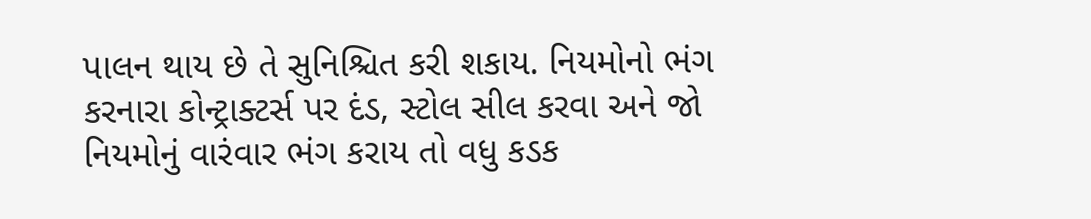પાલન થાય છે તે સુનિશ્ચિત કરી શકાય. નિયમોનો ભંગ કરનારા કોન્ટ્રાક્ટર્સ પર દંડ, સ્ટોલ સીલ કરવા અને જો નિયમોનું વારંવાર ભંગ કરાય તો વધુ કડક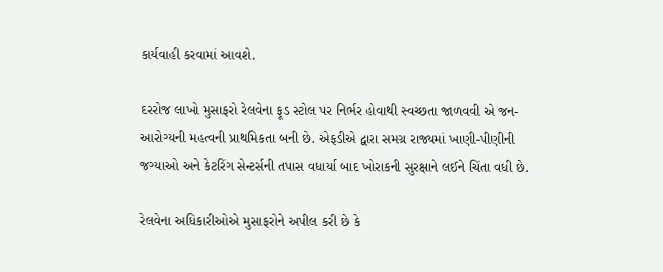કાર્યવાહી કરવામાં આવશે.

દરરોજ લાખો મુસાફરો રેલવેના ફૂડ સ્ટોલ પર નિર્ભર હોવાથી સ્વચ્છતા જાળવવી એ જન-આરોગ્યની મહત્વની પ્રાથમિકતા બની છે. એફડીએ દ્વારા સમગ્ર રાજ્યમાં ખાણી-પીણીની જગ્યાઓ અને કેટરિંગ સેન્ટર્સની તપાસ વધાર્યા બાદ ખોરાકની સુરક્ષાને લઈને ચિંતા વધી છે.

રેલવેના અધિકારીઓએ મુસાફરોને અપીલ કરી છે કે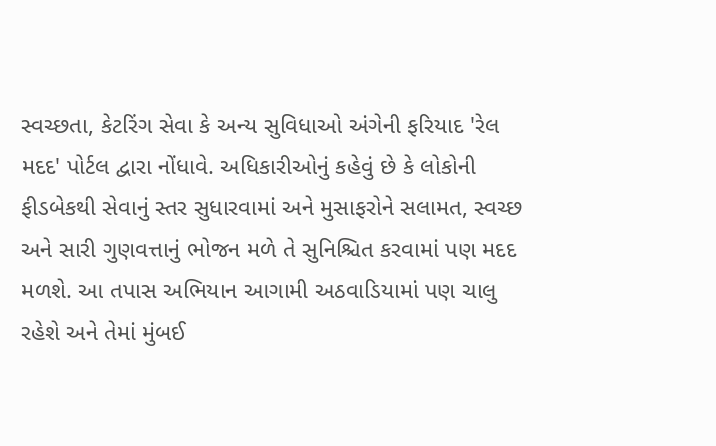સ્વચ્છતા, કેટરિંગ સેવા કે અન્ય સુવિધાઓ અંગેની ફરિયાદ 'રેલ મદદ' પોર્ટલ દ્વારા નોંધાવે. અધિકારીઓનું કહેવું છે કે લોકોની ફીડબેકથી સેવાનું સ્તર સુધારવામાં અને મુસાફરોને સલામત, સ્વચ્છ અને સારી ગુણવત્તાનું ભોજન મળે તે સુનિશ્ચિત કરવામાં પણ મદદ મળશે. આ તપાસ અભિયાન આગામી અઠવાડિયામાં પણ ચાલુ રહેશે અને તેમાં મુંબઈ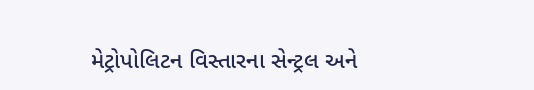મેટ્રોપોલિટન વિસ્તારના સેન્ટ્રલ અને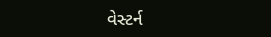વેસ્ટર્ન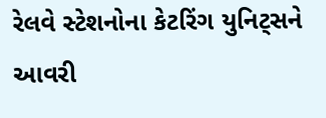રેલવે સ્ટેશનોના કેટરિંગ યુનિટ્સને આવરી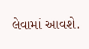લેવામાં આવશે.